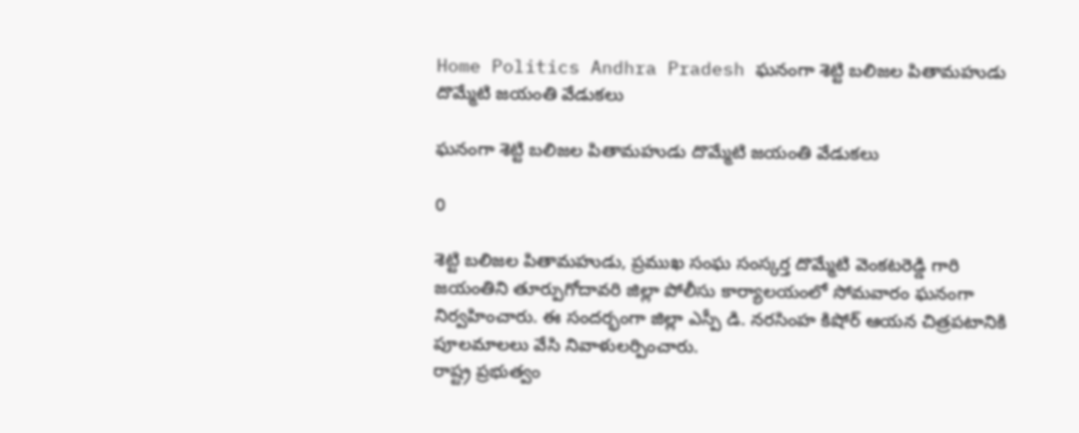Home Politics Andhra Pradesh ఘనంగా శెట్టి బలిజల పితామహుడు దొమ్మేటి జయంతి వేడుకలు

ఘనంగా శెట్టి బలిజల పితామహుడు దొమ్మేటి జయంతి వేడుకలు

0

శెట్టి బలిజల పితామహుడు, ప్రముఖ సంఘ సంస్కర్త దొమ్మేటి వెంకటరెడ్డి గారి జయంతిని తూర్పుగోదావరి జిల్లా పోలీసు కార్యాలయంలో సోమవారం ఘనంగా నిర్వహించారు. ఈ సందర్భంగా జిల్లా ఎస్పీ డి. నరసింహ కిషోర్ ఆయన చిత్రపటానికి పూలమాలలు వేసి నివాళులర్పించారు.
రాష్ట్ర ప్రభుత్వం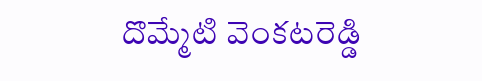దొమ్మేటి వెంకటరెడ్డి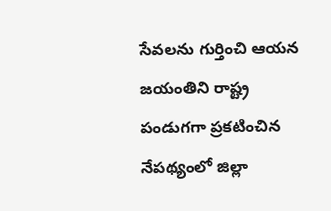సేవలను గుర్తించి ఆయన జయంతిని రాష్ట్ర పండుగగా ప్రకటించిన నేపథ్యంలో జిల్లా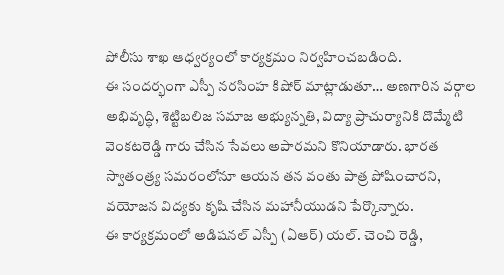పోలీసు శాఖ ఆధ్వర్యంలో కార్యక్రమం నిర్వహించబడింది.
ఈ సందర్భంగా ఎస్పీ నరసింహ కిషోర్ మాట్లాడుతూ… అణగారిన వర్గాల అభివృద్ధి, శెట్టిబలిజ సమాజ అభ్యున్నతి, విద్యా ప్రాచుర్యానికి దొమ్మేటి వెంకటరెడ్డి గారు చేసిన సేవలు అపారమని కొనియాడారు. భారత స్వాతంత్ర్య సమరంలోనూ ఆయన తన వంతు పాత్ర పోషించారని, వయోజన విద్యకు కృషి చేసిన మహానీయుడని పేర్కొన్నారు.
ఈ కార్యక్రమంలో అడిషనల్ ఎస్పీ (ఏఆర్) యల్. చెంచి రెడ్డి,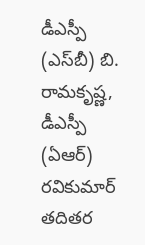డీఎస్పీ (ఎస్‌బీ) బి. రామకృష్ణ, డీఎస్పీ (ఏఆర్) రవికుమార్ తదితర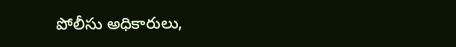పోలీసు అధికారులు,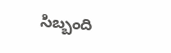సిబ్బంది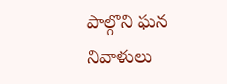పాల్గొని ఘన నివాళులు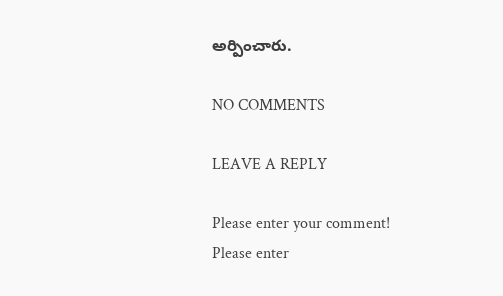అర్పించారు.

NO COMMENTS

LEAVE A REPLY

Please enter your comment!
Please enter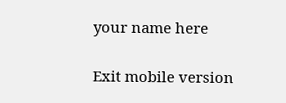your name here

Exit mobile version